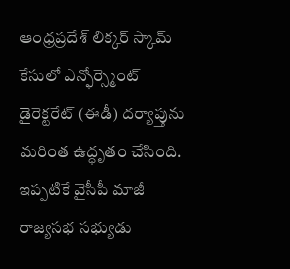ఆంధ్రప్రదేశ్ లిక్కర్ స్కామ్ కేసులో ఎన్ఫోర్స్మెంట్ డైరెక్టరేట్ (ఈడీ) దర్యాప్తును మరింత ఉద్ధృతం చేసింది. ఇప్పటికే వైసీపీ మాజీ రాజ్యసభ సభ్యుడు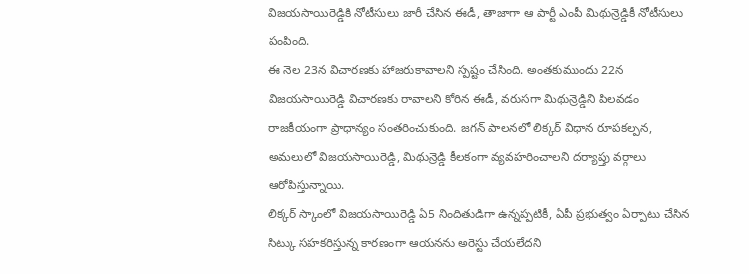విజయసాయిరెడ్డికి నోటీసులు జారీ చేసిన ఈడీ, తాజాగా ఆ పార్టీ ఎంపీ మిథున్రెడ్డికీ నోటీసులు పంపింది.
ఈ నెల 23న విచారణకు హాజరుకావాలని స్పష్టం చేసింది. అంతకుముందు 22న విజయసాయిరెడ్డి విచారణకు రావాలని కోరిన ఈడీ, వరుసగా మిథున్రెడ్డిని పిలవడం రాజకీయంగా ప్రాధాన్యం సంతరించుకుంది. జగన్ పాలనలో లిక్కర్ విధాన రూపకల్పన, అమలులో విజయసాయిరెడ్డి, మిథున్రెడ్డి కీలకంగా వ్యవహరించాలని దర్యాప్తు వర్గాలు ఆరోపిస్తున్నాయి.
లిక్కర్ స్కాంలో విజయసాయిరెడ్డి ఏ5 నిందితుడిగా ఉన్నప్పటికీ, ఏపీ ప్రభుత్వం ఏర్పాటు చేసిన సిట్కు సహకరిస్తున్న కారణంగా ఆయనను అరెస్టు చేయలేదని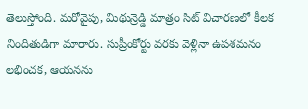తెలుస్తోంది. మరోవైపు, మిథున్రెడ్డి మాత్రం సిట్ విచారణలో కీలక నిందితుడిగా మారారు. సుప్రీంకోర్టు వరకు వెళ్లినా ఉపశమనం లభించక, ఆయనను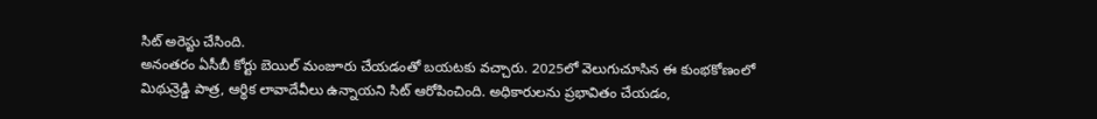సిట్ అరెస్టు చేసింది.
అనంతరం ఏసీబీ కోర్టు బెయిల్ మంజూరు చేయడంతో బయటకు వచ్చారు. 2025లో వెలుగుచూసిన ఈ కుంభకోణంలో మిథున్రెడ్డి పాత్ర, ఆర్థిక లావాదేవీలు ఉన్నాయని సిట్ ఆరోపించింది. అధికారులను ప్రభావితం చేయడం,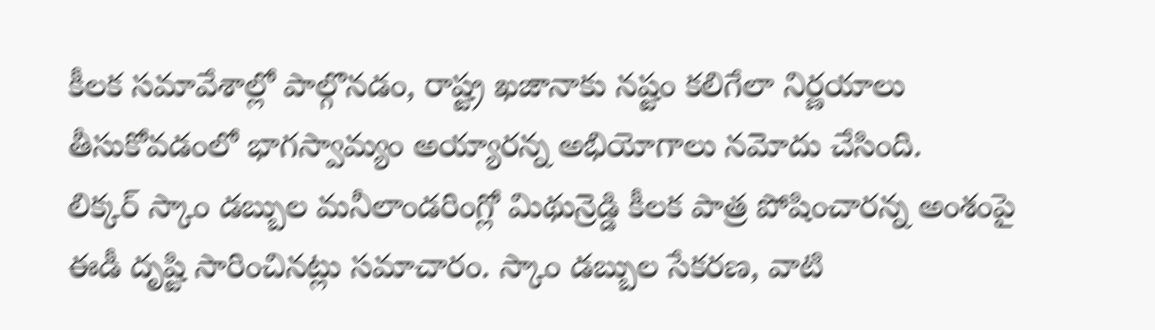కీలక సమావేశాల్లో పాల్గొనడం, రాష్ట్ర ఖజానాకు నష్టం కలిగేలా నిర్ణయాలు తీసుకోవడంలో భాగస్వామ్యం అయ్యారన్న అభియోగాలు నమోదు చేసింది.
లిక్కర్ స్కాం డబ్బుల మనీలాండరింగ్లో మిథున్రెడ్డి కీలక పాత్ర పోషించారన్న అంశంపై ఈడీ దృష్టి సారించినట్లు సమాచారం. స్కాం డబ్బుల సేకరణ, వాటి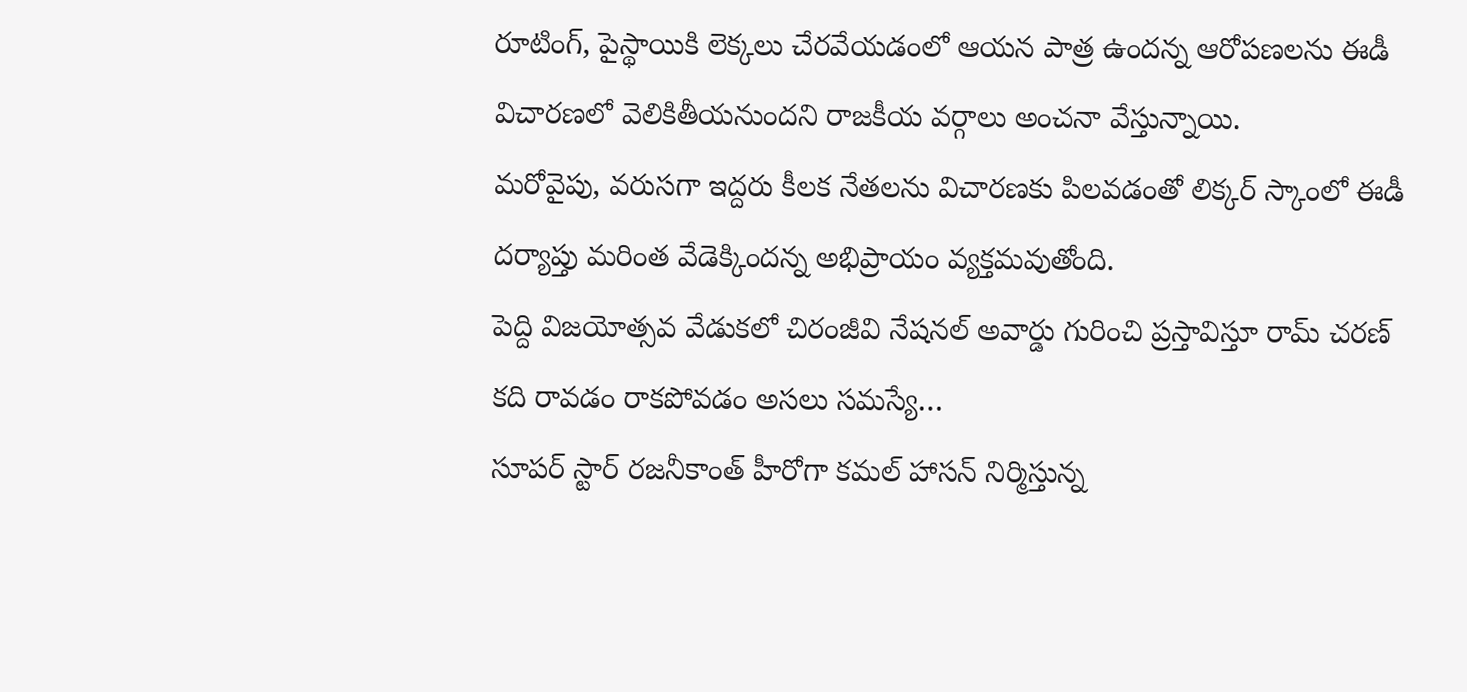రూటింగ్, పైస్థాయికి లెక్కలు చేరవేయడంలో ఆయన పాత్ర ఉందన్న ఆరోపణలను ఈడీ విచారణలో వెలికితీయనుందని రాజకీయ వర్గాలు అంచనా వేస్తున్నాయి.
మరోవైపు, వరుసగా ఇద్దరు కీలక నేతలను విచారణకు పిలవడంతో లిక్కర్ స్కాంలో ఈడీ దర్యాప్తు మరింత వేడెక్కిందన్న అభిప్రాయం వ్యక్తమవుతోంది.
పెద్ది విజయోత్సవ వేడుకలో చిరంజీవి నేషనల్ అవార్డు గురించి ప్రస్తావిస్తూ రామ్ చరణ్ కది రావడం రాకపోవడం అసలు సమస్యే…
సూపర్ స్టార్ రజనీకాంత్ హీరోగా కమల్ హాసన్ నిర్మిస్తున్న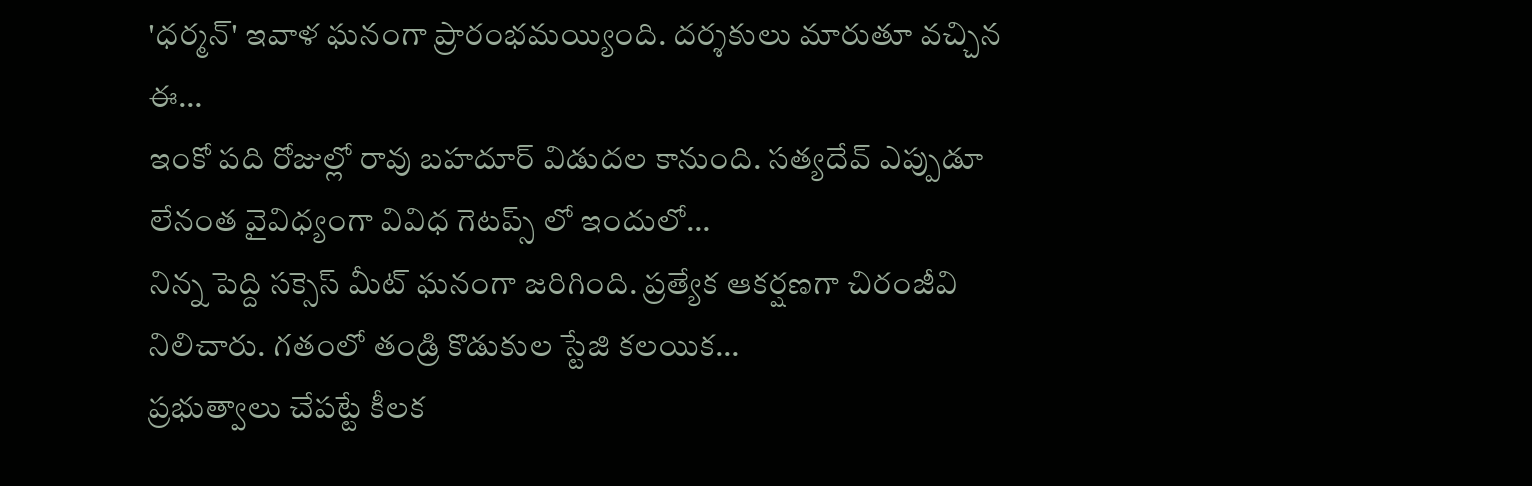'ధర్మన్' ఇవాళ ఘనంగా ప్రారంభమయ్యింది. దర్శకులు మారుతూ వచ్చిన ఈ…
ఇంకో పది రోజుల్లో రావు బహదూర్ విడుదల కానుంది. సత్యదేవ్ ఎప్పుడూ లేనంత వైవిధ్యంగా వివిధ గెటప్స్ లో ఇందులో…
నిన్న పెద్ది సక్సెస్ మీట్ ఘనంగా జరిగింది. ప్రత్యేక ఆకర్షణగా చిరంజీవి నిలిచారు. గతంలో తండ్రి కొడుకుల స్టేజి కలయిక…
ప్రభుత్వాలు చేపట్టే కీలక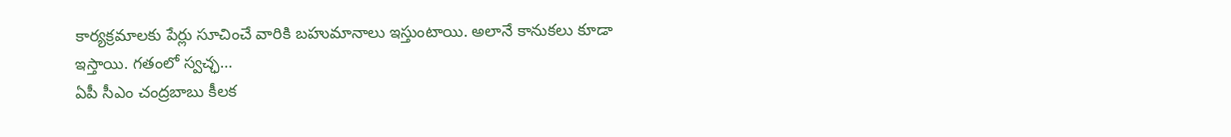కార్యక్రమాలకు పేర్లు సూచించే వారికి బహుమానాలు ఇస్తుంటాయి. అలానే కానుకలు కూడా ఇస్తాయి. గతంలో స్వచ్ఛ…
ఏపీ సీఎం చంద్రబాబు కీలక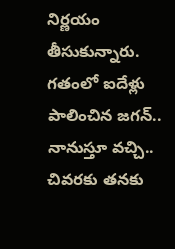నిర్ణయం తీసుకున్నారు. గతంలో ఐదేళ్లు పాలించిన జగన్.. నానుస్తూ వచ్చి.. చివరకు తనకు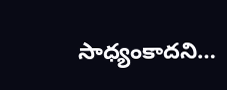సాధ్యంకాదని…